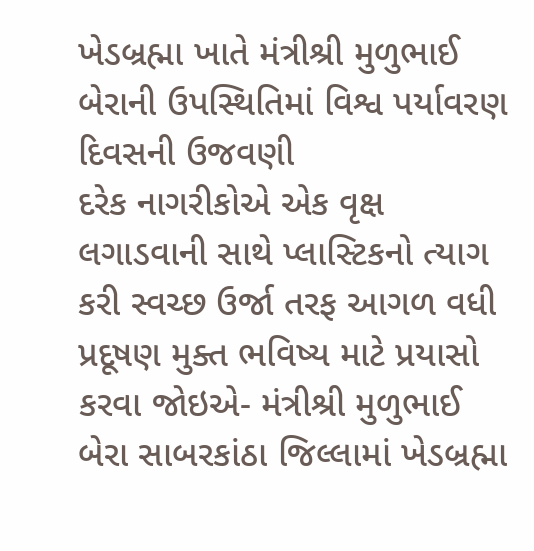ખેડબ્રહ્મા ખાતે મંત્રીશ્રી મુળુભાઈ બેરાની ઉપસ્થિતિમાં વિશ્વ પર્યાવરણ દિવસની ઉજવણી
દરેક નાગરીકોએ એક વૃક્ષ લગાડવાની સાથે પ્લાસ્ટિકનો ત્યાગ કરી સ્વચ્છ ઉર્જા તરફ આગળ વધી પ્રદૂષણ મુક્ત ભવિષ્ય માટે પ્રયાસો કરવા જોઇએ- મંત્રીશ્રી મુળુભાઈ બેરા સાબરકાંઠા જિલ્લામાં ખેડબ્રહ્મા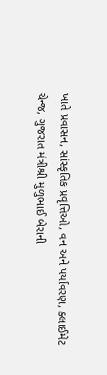ખાતે પ્રવાસન, સાંસ્કૃતિક પ્રવૃત્તિઓ, વન અને પર્યાવરણ, ક્લાઈમેટ ચેન્જ, ગુજરાત મંત્રીશ્રી મુળુભાઈ બેરાની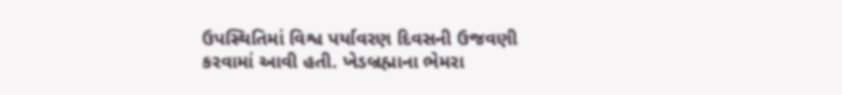ઉપસ્થિતિમાં વિશ્વ પર્યાવરણ દિવસની ઉજવણી કરવામાં આવી હતી. ખેડબ્રહ્માના ભેમરા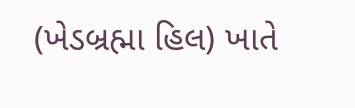(ખેડબ્રહ્મા હિલ) ખાતે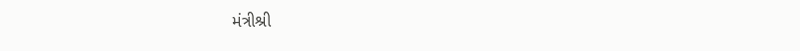મંત્રીશ્રી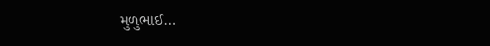મુળુભાઈ…